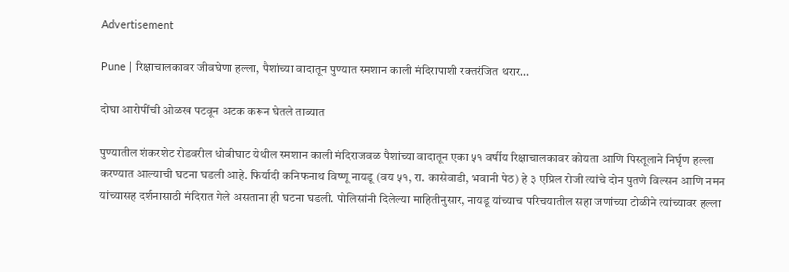Advertisement

Pune | रिक्षाचालकावर जीवघेणा हल्ला, पैशांच्या वादातून पुण्यात स्मशान काली मंदिरापाशी रक्तरंजित थरार…

दोघा आरोपींची ओळख पटवून अटक करून घेतले ताब्यात

पुण्यातील शंकरशेट रोडवरील धोबीघाट येथील स्मशान काली मंदिराजवळ पैशांच्या वादातून एका ५१ वर्षीय रिक्षाचालकावर कोयता आणि पिस्तूलाने निर्घृण हल्ला करण्यात आल्याची घटना घडली आहे. फिर्यादी कनिफनाथ विष्णू नायडू (वय ५१, रा. कासेवाडी, भवानी पेठ) हे ३ एप्रिल रोजी त्यांचे दोन पुतणे विल्सन आणि नमन यांच्यासह दर्शनासाठी मंदिरात गेले असताना ही घटना घडली. पोलिसांनी दिलेल्या माहितीनुसार, नायडू यांच्याच परिचयातील सहा जणांच्या टोळीने त्यांच्यावर हल्ला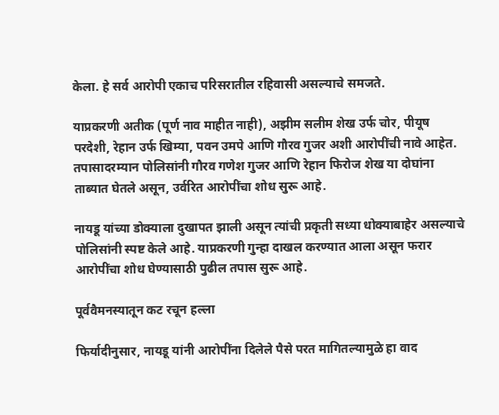केला. हे सर्व आरोपी एकाच परिसरातील रहिवासी असल्याचे समजते.

याप्रकरणी अतीक (पूर्ण नाव माहीत नाही), अझीम सलीम शेख उर्फ चोर, पीयूष परदेशी, रेहान उर्फ खिम्या, पवन उमपे आणि गौरव गुजर अशी आरोपींची नावे आहेत. तपासादरम्यान पोलिसांनी गौरव गणेश गुजर आणि रेहान फिरोज शेख या दोघांना ताब्यात घेतले असून, उर्वरित आरोपींचा शोध सुरू आहे.

नायडू यांच्या डोक्याला दुखापत झाली असून त्यांची प्रकृती सध्या धोक्याबाहेर असल्याचे पोलिसांनी स्पष्ट केले आहे. याप्रकरणी गुन्हा दाखल करण्यात आला असून फरार आरोपींचा शोध घेण्यासाठी पुढील तपास सुरू आहे.

पूर्ववैमनस्यातून कट रचून हल्ला

फिर्यादीनुसार, नायडू यांनी आरोपींना दिलेले पैसे परत मागितल्यामुळे हा वाद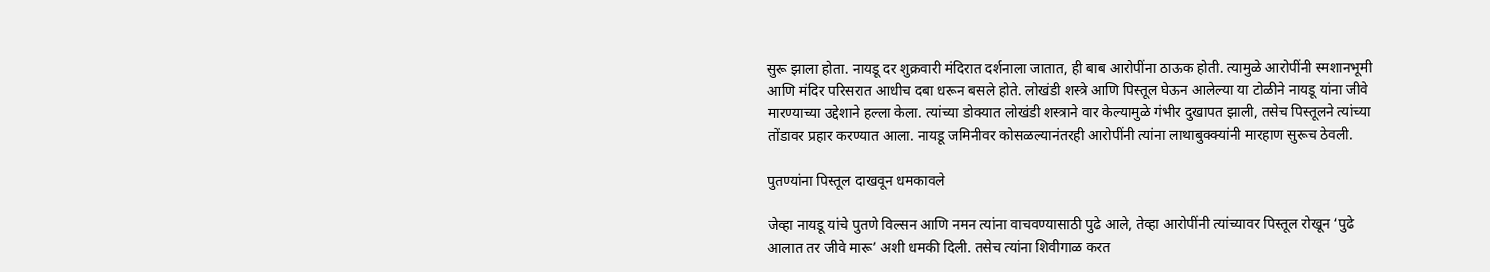सुरू झाला होता. नायडू दर शुक्रवारी मंदिरात दर्शनाला जातात, ही बाब आरोपींना ठाऊक होती. त्यामुळे आरोपींनी स्मशानभूमी आणि मंदिर परिसरात आधीच दबा धरून बसले होते. लोखंडी शस्त्रे आणि पिस्तूल घेऊन आलेल्या या टोळीने नायडू यांना जीवे मारण्याच्या उद्देशाने हल्ला केला. त्यांच्या डोक्यात लोखंडी शस्त्राने वार केल्यामुळे गंभीर दुखापत झाली, तसेच पिस्तूलने त्यांच्या तोंडावर प्रहार करण्यात आला. नायडू जमिनीवर कोसळल्यानंतरही आरोपींनी त्यांना लाथाबुक्क्यांनी मारहाण सुरूच ठेवली.

पुतण्यांना पिस्तूल दाखवून धमकावले

जेव्हा नायडू यांचे पुतणे विल्सन आणि नमन त्यांना वाचवण्यासाठी पुढे आले, तेव्हा आरोपींनी त्यांच्यावर पिस्तूल रोखून ‘पुढे आलात तर जीवे मारू’ अशी धमकी दिली. तसेच त्यांना शिवीगाळ करत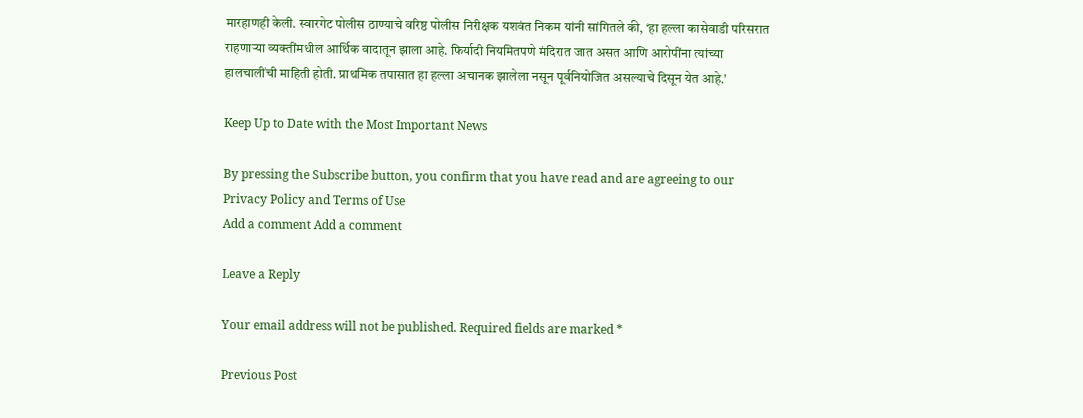मारहाणही केली. स्वारगेट पोलीस ठाण्याचे वरिष्ठ पोलीस निरीक्षक यशवंत निकम यांनी सांगितले की, ‘हा हल्ला कासेवाडी परिसरात राहणाऱ्या व्यक्तींमधील आर्थिक वादातून झाला आहे. फिर्यादी नियमितपणे मंदिरात जात असत आणि आरोपींना त्यांच्या हालचालींची माहिती होती. प्राथमिक तपासात हा हल्ला अचानक झालेला नसून पूर्वनियोजित असल्याचे दिसून येत आहे.’

Keep Up to Date with the Most Important News

By pressing the Subscribe button, you confirm that you have read and are agreeing to our Privacy Policy and Terms of Use
Add a comment Add a comment

Leave a Reply

Your email address will not be published. Required fields are marked *

Previous Post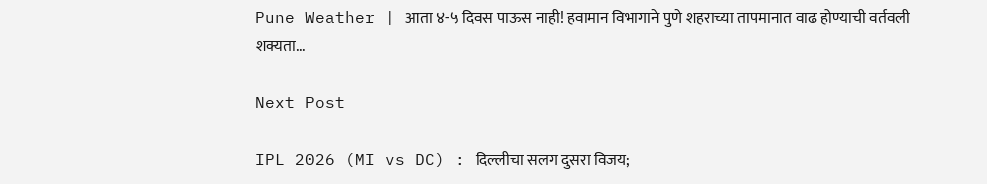Pune Weather | आता ४-५ दिवस पाऊस नाही! हवामान विभागाने पुणे शहराच्या तापमानात वाढ होण्याची वर्तवली शक्यता...

Next Post

IPL 2026 (MI vs DC) : दिल्लीचा सलग दुसरा विजय;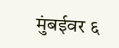मुंबईवर ६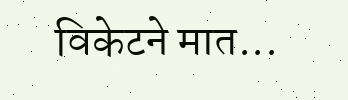विकेटने मात...